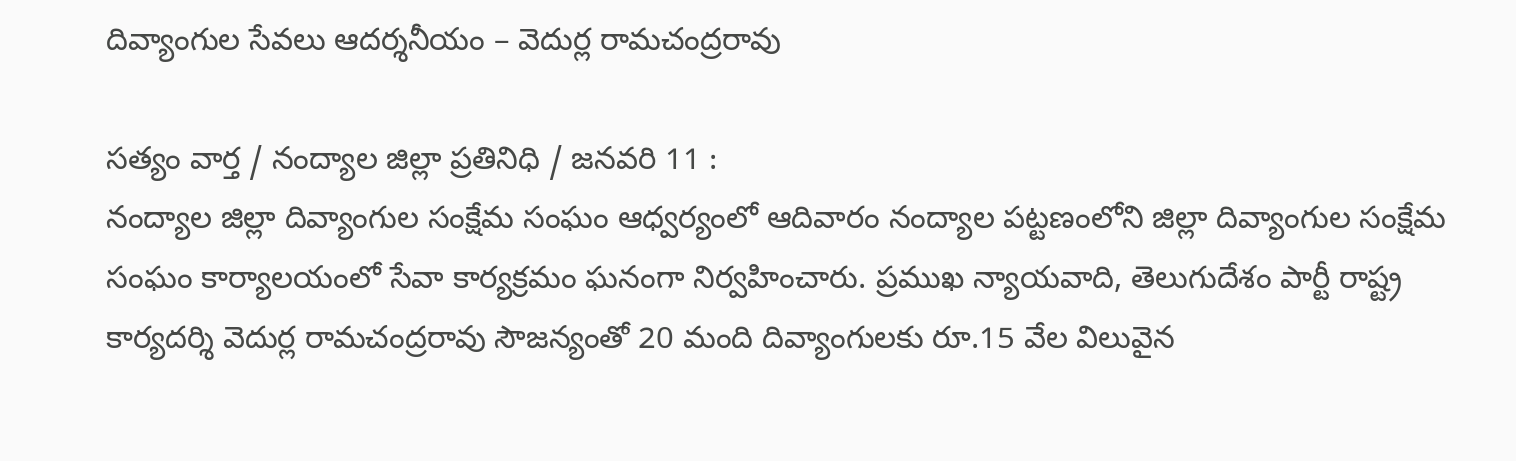దివ్యాంగుల సేవలు ఆదర్శనీయం – వెదుర్ల రామచంద్రరావు

సత్యం వార్త / నంద్యాల జిల్లా ప్రతినిధి / జనవరి 11 :
నంద్యాల జిల్లా దివ్యాంగుల సంక్షేమ సంఘం ఆధ్వర్యంలో ఆదివారం నంద్యాల పట్టణంలోని జిల్లా దివ్యాంగుల సంక్షేమ సంఘం కార్యాలయంలో సేవా కార్యక్రమం ఘనంగా నిర్వహించారు. ప్రముఖ న్యాయవాది, తెలుగుదేశం పార్టీ రాష్ట్ర కార్యదర్శి వెదుర్ల రామచంద్రరావు సౌజన్యంతో 20 మంది దివ్యాంగులకు రూ.15 వేల విలువైన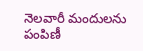నెలవారీ మందులను పంపిణీ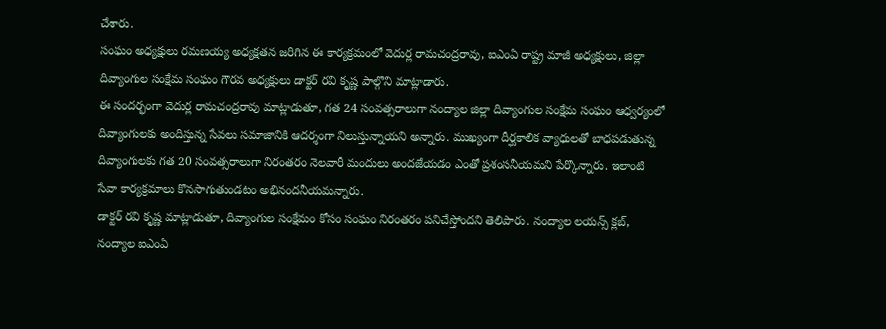చేశారు.
సంఘం అధ్యక్షులు రమణయ్య అధ్యక్షతన జరిగిన ఈ కార్యక్రమంలో వెదుర్ల రామచంద్రరావు, ఐఎంఏ రాష్ట్ర మాజీ అధ్యక్షులు, జిల్లా దివ్యాంగుల సంక్షేమ సంఘం గౌరవ అధ్యక్షులు డాక్టర్ రవి కృష్ణ పాల్గొని మాట్లాడారు.
ఈ సందర్భంగా వెదుర్ల రామచంద్రరావు మాట్లాడుతూ, గత 24 సంవత్సరాలుగా నంద్యాల జిల్లా దివ్యాంగుల సంక్షేమ సంఘం ఆధ్వర్యంలో దివ్యాంగులకు అందిస్తున్న సేవలు సమాజానికి ఆదర్శంగా నిలుస్తున్నాయని అన్నారు. ముఖ్యంగా దీర్ఘకాలిక వ్యాధులతో బాధపడుతున్న దివ్యాంగులకు గత 20 సంవత్సరాలుగా నిరంతరం నెలవారీ మందులు అందజేయడం ఎంతో ప్రశంసనీయమని పేర్కొన్నారు. ఇలాంటి సేవా కార్యక్రమాలు కొనసాగుతుండటం అభినందనీయమన్నారు.
డాక్టర్ రవి కృష్ణ మాట్లాడుతూ, దివ్యాంగుల సంక్షేమం కోసం సంఘం నిరంతరం పనిచేస్తోందని తెలిపారు. నంద్యాల లయన్స్ క్లబ్, నంద్యాల ఐఎంఏ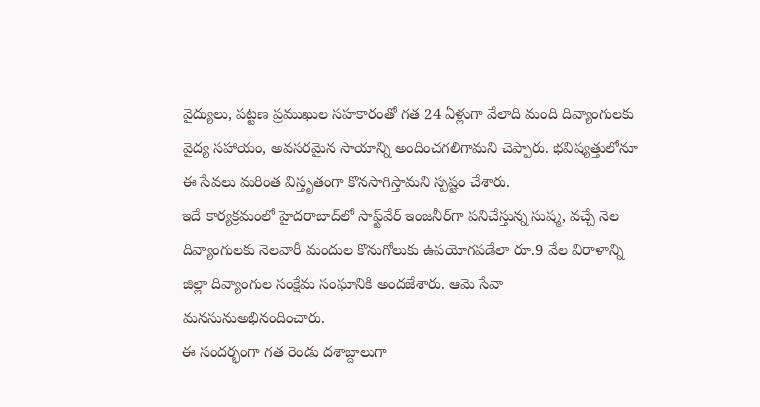వైద్యులు, పట్టణ ప్రముఖుల సహకారంతో గత 24 ఏళ్లుగా వేలాది మంది దివ్యాంగులకు వైద్య సహాయం, అవసరమైన సాయాన్ని అందించగలిగామని చెప్పారు. భవిష్యత్తులోనూ ఈ సేవలు మరింత విస్తృతంగా కొనసాగిస్తామని స్పష్టం చేశారు.
ఇదే కార్యక్రమంలో హైదరాబాద్‌లో సాఫ్ట్‌వేర్ ఇంజనీర్‌గా పనిచేస్తున్న సుష్మ, వచ్చే నెల దివ్యాంగులకు నెలవారీ మందుల కొనుగోలుకు ఉపయోగపడేలా రూ.9 వేల విరాళాన్ని జిల్లా దివ్యాంగుల సంక్షేమ సంఘానికి అందజేశారు. ఆమె సేవా మనసునుఅభినందించారు.
ఈ సందర్భంగా గత రెండు దశాబ్దాలుగా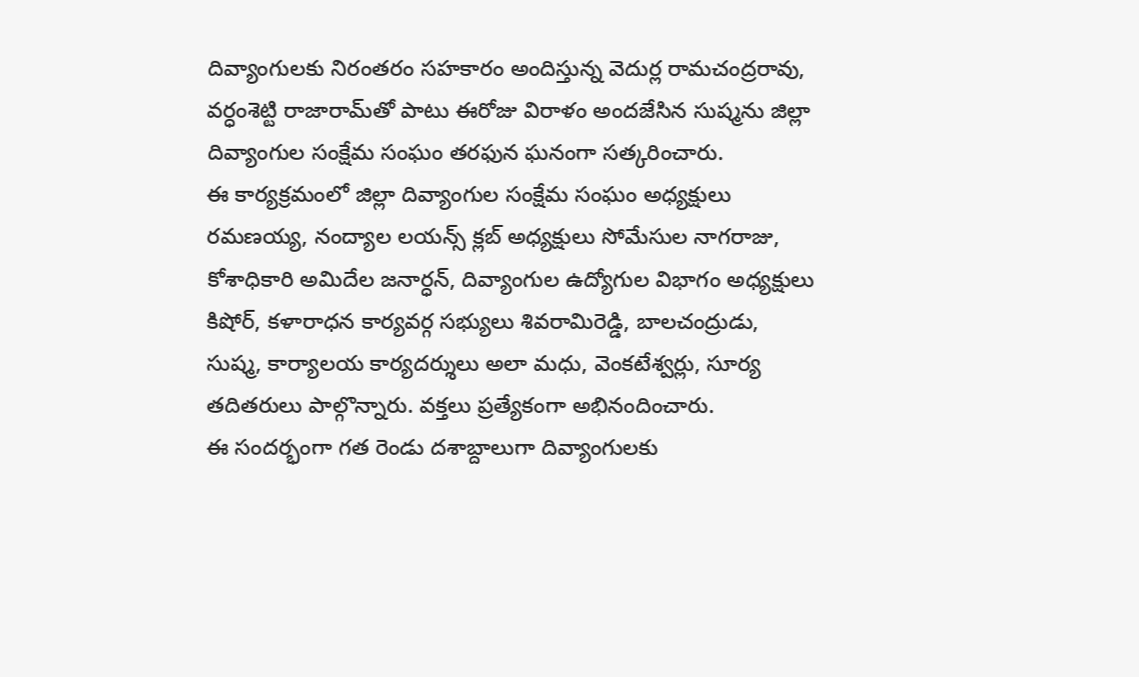దివ్యాంగులకు నిరంతరం సహకారం అందిస్తున్న వెదుర్ల రామచంద్రరావు, వర్ధంశెట్టి రాజారామ్‌తో పాటు ఈరోజు విరాళం అందజేసిన సుష్మను జిల్లా దివ్యాంగుల సంక్షేమ సంఘం తరఫున ఘనంగా సత్కరించారు.
ఈ కార్యక్రమంలో జిల్లా దివ్యాంగుల సంక్షేమ సంఘం అధ్యక్షులు రమణయ్య, నంద్యాల లయన్స్ క్లబ్ అధ్యక్షులు సోమేసుల నాగరాజు, కోశాధికారి అమిదేల జనార్ధన్, దివ్యాంగుల ఉద్యోగుల విభాగం అధ్యక్షులు కిషోర్, కళారాధన కార్యవర్గ సభ్యులు శివరామిరెడ్డి, బాలచంద్రుడు, సుష్మ, కార్యాలయ కార్యదర్శులు అలా మధు, వెంకటేశ్వర్లు, సూర్య తదితరులు పాల్గొన్నారు. వక్తలు ప్రత్యేకంగా అభినందించారు.
ఈ సందర్భంగా గత రెండు దశాబ్దాలుగా దివ్యాంగులకు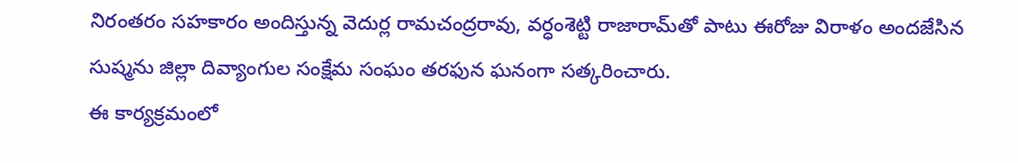నిరంతరం సహకారం అందిస్తున్న వెదుర్ల రామచంద్రరావు, వర్ధంశెట్టి రాజారామ్‌తో పాటు ఈరోజు విరాళం అందజేసిన సుష్మను జిల్లా దివ్యాంగుల సంక్షేమ సంఘం తరఫున ఘనంగా సత్కరించారు.
ఈ కార్యక్రమంలో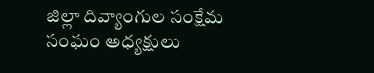జిల్లా దివ్యాంగుల సంక్షేమ సంఘం అధ్యక్షులు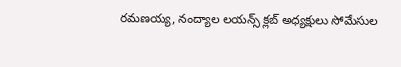రమణయ్య, నంద్యాల లయన్స్ క్లబ్ అధ్యక్షులు సోమేసుల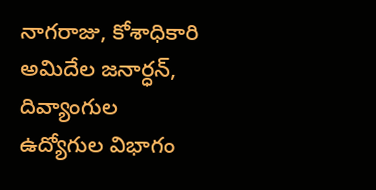నాగరాజు, కోశాధికారి అమిదేల జనార్ధన్, దివ్యాంగుల ఉద్యోగుల విభాగం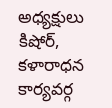అధ్యక్షులు కిషోర్, కళారాధన కార్యవర్గ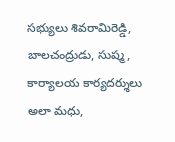సభ్యులు శివరామిరెడ్డి, బాలచంద్రుడు, సుష్మ, కార్యాలయ కార్యదర్శులు అలా మధు,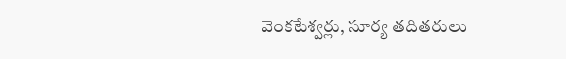వెంకటేశ్వర్లు, సూర్య తదితరులు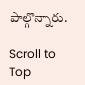పాల్గొన్నారు.

Scroll to Top